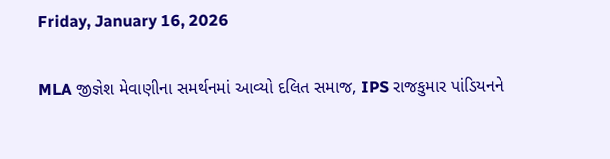Friday, January 16, 2026

MLA જીજ્ઞેશ મેવાણીના સમર્થનમાં આવ્યો દલિત સમાજ, IPS રાજકુમાર પાંડિયનને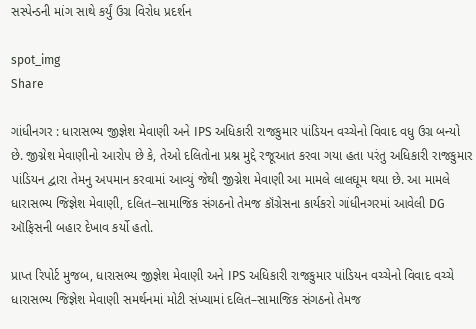સસ્પેન્ડની માંગ સાથે કર્યું ઉગ્ર વિરોધ પ્રદર્શન

spot_img
Share

ગાંધીનગર : ધારાસભ્ય જીજ્ઞેશ મેવાણી અને IPS અધિકારી રાજકુમાર પાંડિયન વચ્ચેનો વિવાદ વધુ ઉગ્ર બન્યો છે. જીગ્નેશ મેવાણીનો આરોપ છે કે, તેઓ દલિતોના પ્રશ્ન મુદ્દે રજૂઆત કરવા ગયા હતા પરંતુ અધિકારી રાજકુમાર પાંડિયન દ્વારા તેમનુ અપમાન કરવામાં આવ્યું જેથી જીગ્નેશ મેવાણી આ મામલે લાલઘૂમ થયા છે. આ મામલે ધારાસભ્ય જિજ્ઞેશ મેવાણી, દલિત–સામાજિક સંગઠનો તેમજ કૉંગ્રેસના કાર્યકરો ગાંધીનગરમાં આવેલી DG ઑફિસની બહાર દેખાવ કર્યો હતો.

પ્રાપ્ત રિપોર્ટ મુજબ, ધારાસભ્ય જીજ્ઞેશ મેવાણી અને IPS અધિકારી રાજકુમાર પાંડિયન વચ્ચેનો વિવાદ વચ્ચે ધારાસભ્ય જિજ્ઞેશ મેવાણી સમર્થનમાં મોટી સંખ્યામાં દલિત–સામાજિક સંગઠનો તેમજ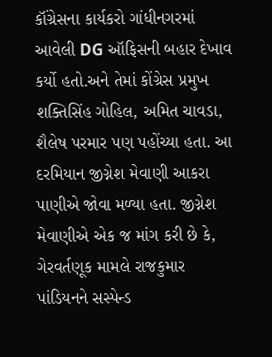કૉંગ્રેસના કાર્યકરો ગાંધીનગરમાં આવેલી DG ઑફિસની બહાર દેખાવ કર્યો હતો.અને તેમાં કોંગ્રેસ પ્રમુખ શક્તિસિંહ ગોહિલ, અમિત ચાવડા, શૈલેષ પરમાર પણ પહોંચ્યા હતા. આ દરમિયાન જીગ્નેશ મેવાણી આકરા પાણીએ જોવા મળ્યા હતા. જીગ્નેશ મેવાણીએ એક જ માંગ કરી છે કે, ગેરવર્તણૂક મામલે રાજકુમાર પાંડિયનને સસ્પેન્ડ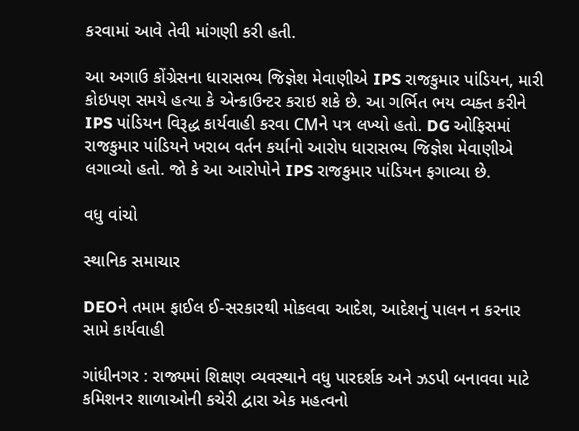કરવામાં આવે તેવી માંગણી કરી હતી.

આ અગાઉ કોંગ્રેસના ધારાસભ્ય જિજ્ઞેશ મેવાણીએ IPS રાજકુમાર પાંડિયન, મારી કોઇપણ સમયે હત્યા કે એન્કાઉન્ટર કરાઇ શકે છે. આ ગર્ભિત ભય વ્યક્ત કરીને IPS પાંડિયન વિરૂદ્ધ કાર્યવાહી કરવા CMને પત્ર લખ્યો હતો. DG ઓફિસમાં રાજકુમાર પાંડિયને ખરાબ વર્તન કર્યાનો આરોપ ધારાસભ્ય જિજ્ઞેશ મેવાણીએ લગાવ્યો હતો. જો કે આ આરોપોને IPS રાજકુમાર પાંડિયન ફગાવ્યા છે.

વધુ વાંચો

સ્થાનિક સમાચાર

DEOને તમામ ફાઈલ ઈ-સરકારથી મોકલવા આદેશ, આદેશનું પાલન ન કરનાર સામે કાર્યવાહી

ગાંધીનગર : રાજ્યમાં શિક્ષણ વ્યવસ્થાને વધુ પારદર્શક અને ઝડપી બનાવવા માટે કમિશનર શાળાઓની કચેરી દ્વારા એક મહત્વનો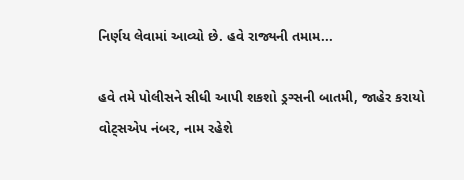નિર્ણય લેવામાં આવ્યો છે. હવે રાજ્યની તમામ...

હવે તમે પોલીસને સીધી આપી શકશો ડ્રગ્સની બાતમી, જાહેર કરાયો વોટ્સએપ નંબર, નામ રહેશે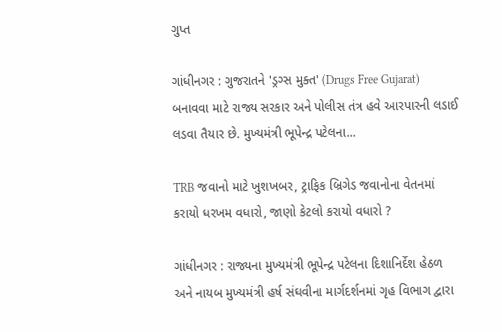ગુપ્ત

ગાંધીનગર : ગુજરાતને 'ડ્રગ્સ મુક્ત' (Drugs Free Gujarat) બનાવવા માટે રાજ્ય સરકાર અને પોલીસ તંત્ર હવે આરપારની લડાઈ લડવા તૈયાર છે. મુખ્યમંત્રી ભૂપેન્દ્ર પટેલના...

TRB જવાનો માટે ખુશખબર, ટ્રાફિક બ્રિગેડ જવાનોના વેતનમાં કરાયો ધરખમ વધારો, જાણો કેટલો કરાયો વધારો ?

ગાંધીનગર : રાજ્યના મુખ્યમંત્રી ભૂપેન્દ્ર પટેલના દિશાનિર્દેશ હેઠળ અને નાયબ મુખ્યમંત્રી હર્ષ સંઘવીના માર્ગદર્શનમાં ગૃહ વિભાગ દ્વારા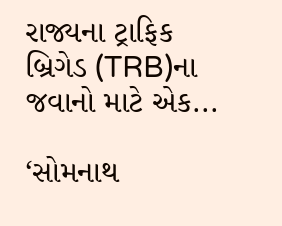રાજ્યના ટ્રાફિક બ્રિગેડ (TRB)ના જવાનો માટે એક...

‘સોમનાથ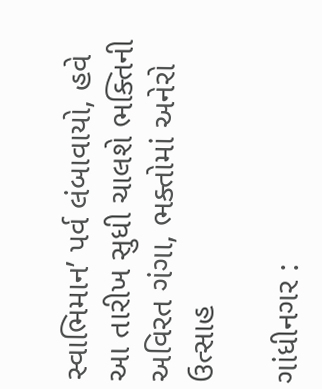સ્વાભિમાન’ પર્વ લંબાવાયો, હવે આ તારીખ સુધી ચાલશે ભક્તિની અવિરત ગંગા, ભક્તોમાં અનેરો ઉત્સાહ

ગાંધીનગર :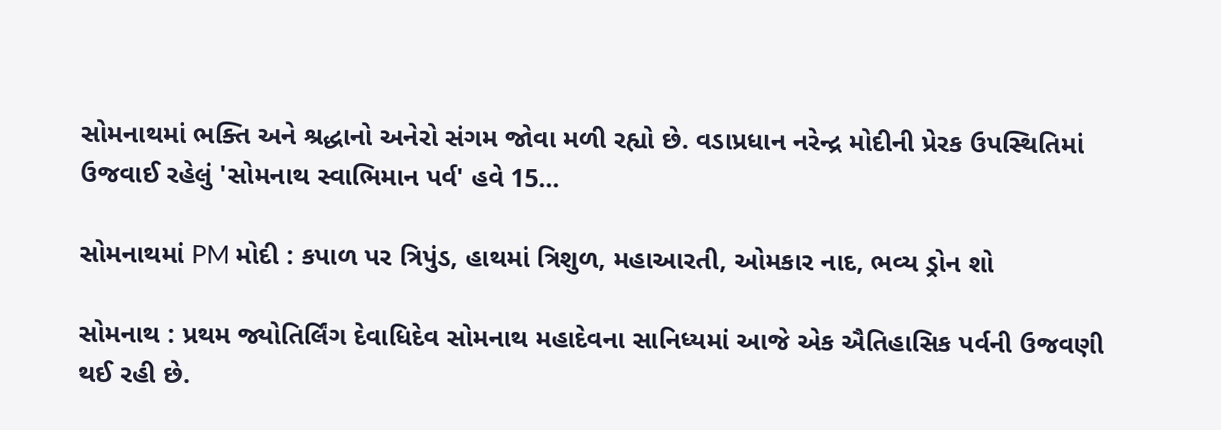સોમનાથમાં ભક્તિ અને શ્રદ્ધાનો અનેરો સંગમ જોવા મળી રહ્યો છે. વડાપ્રધાન નરેન્દ્ર મોદીની પ્રેરક ઉપસ્થિતિમાં ઉજવાઈ રહેલું 'સોમનાથ સ્વાભિમાન પર્વ' હવે 15...

સોમનાથમાં PM મોદી : કપાળ પર ત્રિપુંડ, હાથમાં ત્રિશુળ, મહાઆરતી, ઓમકાર નાદ, ભવ્ય ડ્રોન શો

સોમનાથ : પ્રથમ જ્યોતિર્લિંગ દેવાધિદેવ સોમનાથ મહાદેવના સાનિધ્યમાં આજે એક ઐતિહાસિક પર્વની ઉજવણી થઈ રહી છે.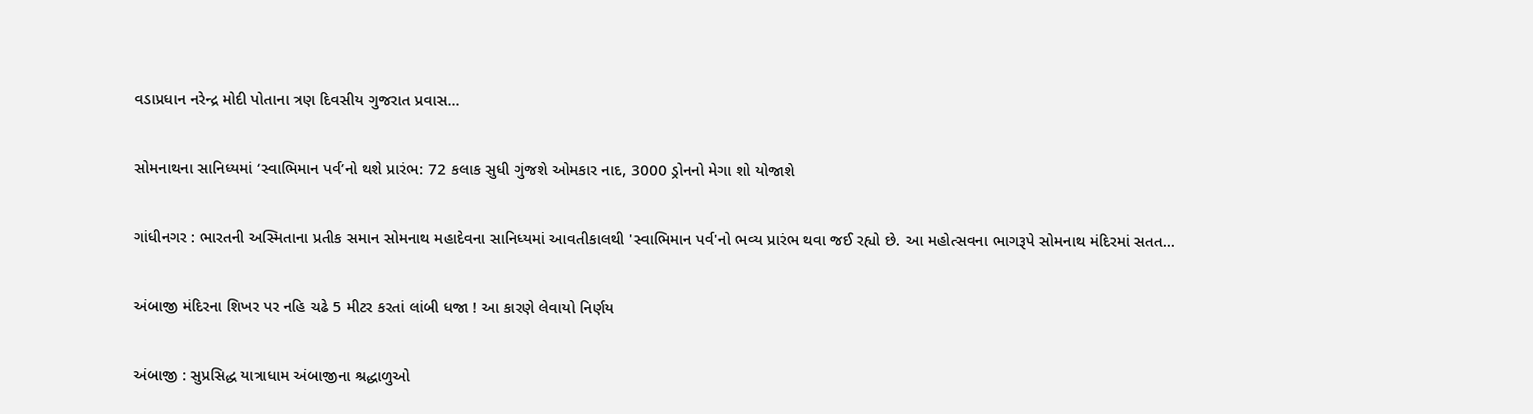વડાપ્રધાન નરેન્દ્ર મોદી પોતાના ત્રણ દિવસીય ગુજરાત પ્રવાસ...

સોમનાથના સાનિધ્યમાં ‘સ્વાભિમાન પર્વ’નો થશે પ્રારંભ: 72 કલાક સુધી ગુંજશે ઓમકાર નાદ, 3000 ડ્રોનનો મેગા શો યોજાશે

ગાંધીનગર : ભારતની અસ્મિતાના પ્રતીક સમાન સોમનાથ મહાદેવના સાનિધ્યમાં આવતીકાલથી 'સ્વાભિમાન પર્વ'નો ભવ્ય પ્રારંભ થવા જઈ રહ્યો છે. આ મહોત્સવના ભાગરૂપે સોમનાથ મંદિરમાં સતત...

અંબાજી મંદિરના શિખર પર નહિ ચઢે 5 મીટર કરતાં લાંબી ધજા ! આ કારણે લેવાયો નિર્ણય

અંબાજી : સુપ્રસિદ્ધ યાત્રાધામ અંબાજીના શ્રદ્ધાળુઓ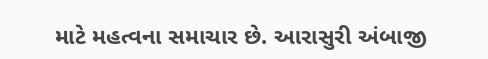માટે મહત્વના સમાચાર છે. આરાસુરી અંબાજી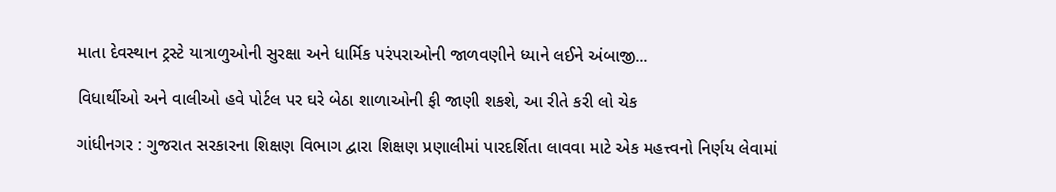માતા દેવસ્થાન ટ્રસ્ટે યાત્રાળુઓની સુરક્ષા અને ધાર્મિક પરંપરાઓની જાળવણીને ધ્યાને લઈને અંબાજી...

વિધાર્થીઓ અને વાલીઓ હવે પોર્ટલ પર ઘરે બેઠા શાળાઓની ફી જાણી શકશે, આ રીતે કરી લો ચેક

ગાંધીનગર : ગુજરાત સરકારના શિક્ષણ વિભાગ દ્વારા શિક્ષણ પ્રણાલીમાં પારદર્શિતા લાવવા માટે એક મહત્ત્વનો નિર્ણય લેવામાં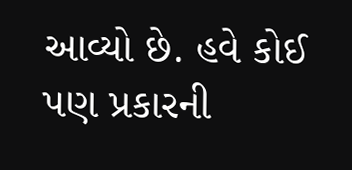આવ્યો છે. હવે કોઈ પણ પ્રકારની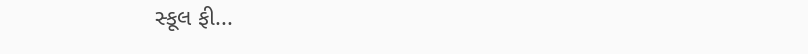સ્કૂલ ફી...